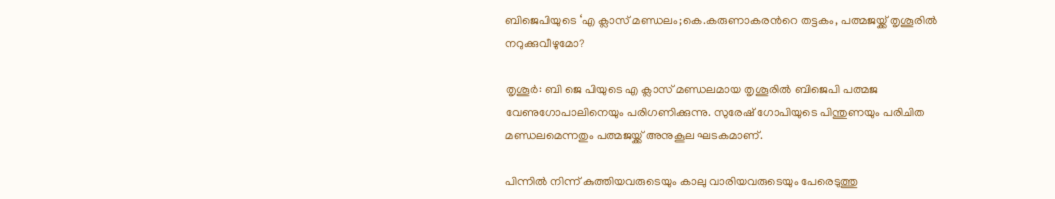ബിജെപിയുടെ ‘എ ക്ലാസ് മണ്ഡലം;കെ.കരുണാകരന്‍റെ തട്ടകം, പത്മജയ്ക്ക് തൃശൂരില്‍ നറുക്കുവീഴുമോ?

തൃശൂർ: ബി ജെ പിയുടെ എ ക്ലാസ് മണ്ഡലമായ തൃശൂരില്‍ ബിജെപി പത്മജ വേണുഗോപാലിനെയും പരിഗണിക്കുന്നു. സുരേഷ് ഗോപിയുടെ പിന്തുണയും പരിചിത മണ്ഡലമെന്നതും പത്മജയ്ക്ക് അനുകൂല ഘടകമാണ്.

പിന്നില്‍ നിന്ന് കുത്തിയവരുടെയും കാലു വാരിയവരുടെയും പേരെടുത്തു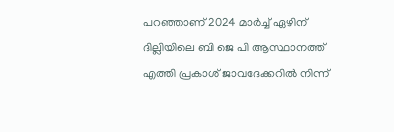പറഞ്ഞാണ് 2024 മാര്‍ച്ച് ഏഴിന് ദില്ലിയിലെ ബി ജെ പി ആസ്ഥാനത്ത് എത്തി പ്രകാശ് ജാവദേക്കറില്‍ നിന്ന്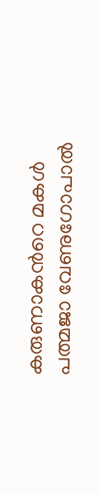കരുണാകന്‍റെ മകള്‍ പത്മജാ വേണുഗോപാല്‍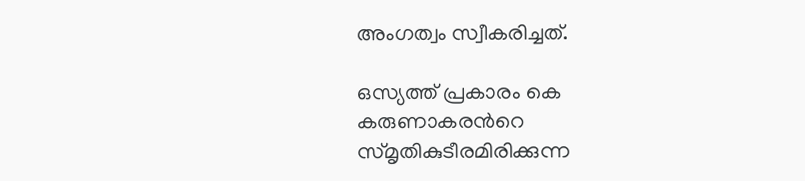അംഗത്വം സ്വീകരിച്ചത്.

ഒസ്യത്ത് പ്രകാരം കെ കരുണാകരന്‍റെ സ്മൃതികുടീരമിരിക്കുന്ന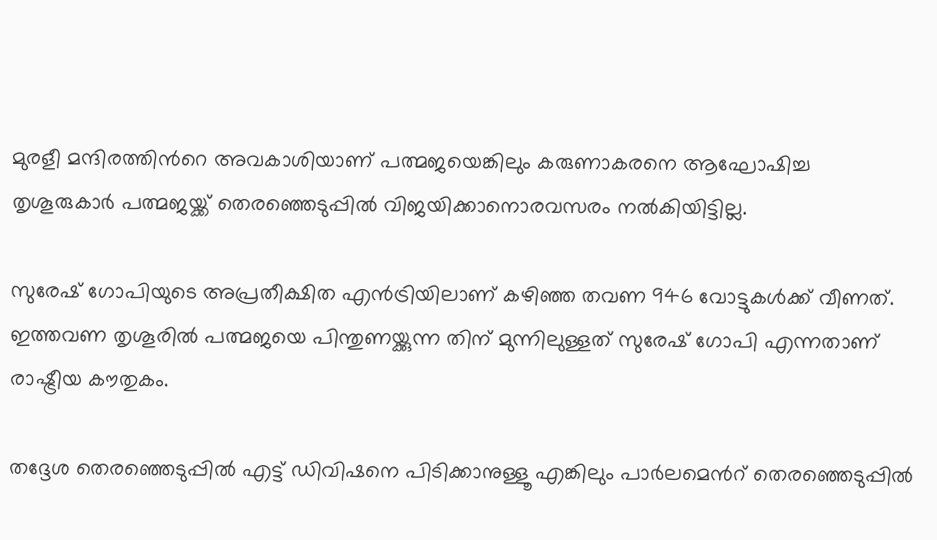മുരളീ മന്ദിരത്തിന്‍റെ അവകാശിയാണ് പത്മജയെങ്കിലും കരുണാകരനെ ആഘോഷിച്ച തൃശൂരുകാര്‍ പത്മജയ്ക്ക് തെരഞ്ഞെടുപ്പില്‍ വിജയിക്കാനൊരവസരം നല്‍കിയിട്ടില്ല.

സുരേഷ് ഗോപിയുടെ അപ്രതീക്ഷിത എന്‍ട്രിയിലാണ് കഴിഞ്ഞ തവണ 946 വോട്ടുകള്‍ക്ക് വീണത്. ഇത്തവണ തൃശൂരില്‍ പത്മജയെ പിന്തുണയ്ക്കുന്ന തിന് മുന്നിലുള്ളത് സുരേഷ് ഗോപി എന്നതാണ് രാഷ്ട്രീയ കൗതുകം.

തദ്ദേശ തെരഞ്ഞെടുപ്പില്‍ എട്ട് ഡിവിഷനെ പിടിക്കാനുള്ളൂ എങ്കിലും പാര്‍ലമെന്‍റ് തെരഞ്ഞെടുപ്പില്‍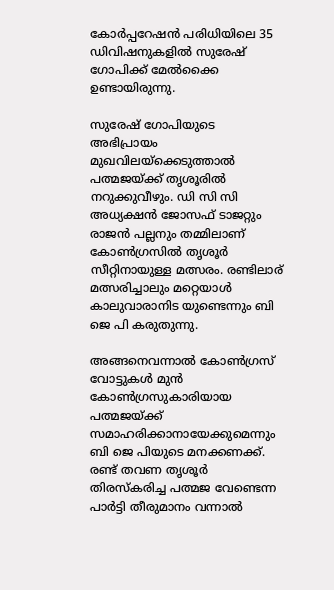കോര്‍പ്പറേഷന്‍ പരിധിയിലെ 35 ഡിവിഷനുകളില്‍ സുരേഷ് ഗോപിക്ക് മേല്‍ക്കൈ ഉണ്ടായിരുന്നു.

സുരേഷ് ഗോപിയുടെ അഭിപ്രായം മുഖവിലയ്ക്കെടുത്താല്‍ പത്മജയ്ക്ക് തൃശൂരില്‍ നറുക്കുവീഴും. ഡി സി സി അധ്യക്ഷന്‍ ജോസഫ് ടാജറ്റും രാജന്‍ പല്ലനും തമ്മിലാണ് കോണ്‍ഗ്രസില്‍ തൃശൂര്‍ സീറ്റിനായുള്ള മത്സരം. രണ്ടിലാര് മത്സരിച്ചാലും മറ്റെയാള്‍ കാലുവാരാനിട യുണ്ടെന്നും ബി ജെ പി കരുതുന്നു.

അങ്ങനെവന്നാല്‍ കോണ്‍ഗ്രസ് വോട്ടുകള്‍ മുന്‍ കോണ്‍ഗ്രസുകാരിയായ പത്മജയ്ക്ക് സമാഹരിക്കാനായേക്കുമെന്നും ബി ജെ പിയുടെ മനക്കണക്ക്. രണ്ട് തവണ തൃശൂര്‍ തിരസ്കരിച്ച പത്മജ വേണ്ടെന്ന പാര്‍ട്ടി തീരുമാനം വന്നാല്‍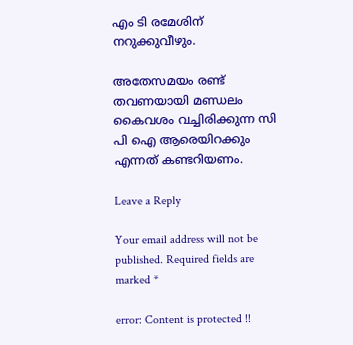എം ടി രമേശിന് നറുക്കുവീഴും.

അതേസമയം രണ്ട് തവണയായി മണ്ഡലം കൈവശം വച്ചിരിക്കുന്ന സി പി ഐ ആരെയിറക്കും എന്നത് കണ്ടറിയണം.

Leave a Reply

Your email address will not be published. Required fields are marked *

error: Content is protected !!